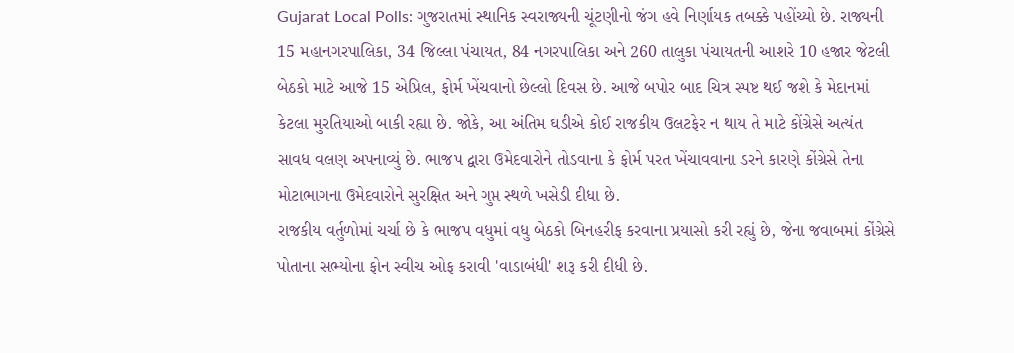Gujarat Local Polls: ગુજરાતમાં સ્થાનિક સ્વરાજ્યની ચૂંટણીનો જંગ હવે નિર્ણાયક તબક્કે પહોંચ્યો છે. રાજ્યની 15 મહાનગરપાલિકા, 34 જિલ્લા પંચાયત, 84 નગરપાલિકા અને 260 તાલુકા પંચાયતની આશરે 10 હજાર જેટલી બેઠકો માટે આજે 15 એપ્રિલ, ફોર્મ ખેંચવાનો છેલ્લો દિવસ છે. આજે બપોર બાદ ચિત્ર સ્પષ્ટ થઈ જશે કે મેદાનમાં કેટલા મુરતિયાઓ બાકી રહ્યા છે. જોકે, આ અંતિમ ઘડીએ કોઈ રાજકીય ઉલટફેર ન થાય તે માટે કોંગ્રેસે અત્યંત સાવધ વલણ અપનાવ્યું છે. ભાજપ દ્વારા ઉમેદવારોને તોડવાના કે ફોર્મ પરત ખેંચાવવાના ડરને કારણે કોંગ્રેસે તેના મોટાભાગના ઉમેદવારોને સુરક્ષિત અને ગુપ્ત સ્થળે ખસેડી દીધા છે.
રાજકીય વર્તુળોમાં ચર્ચા છે કે ભાજપ વધુમાં વધુ બેઠકો બિનહરીફ કરવાના પ્રયાસો કરી રહ્યું છે, જેના જવાબમાં કોંગ્રેસે પોતાના સભ્યોના ફોન સ્વીચ ઓફ કરાવી 'વાડાબંધી' શરૂ કરી દીધી છે.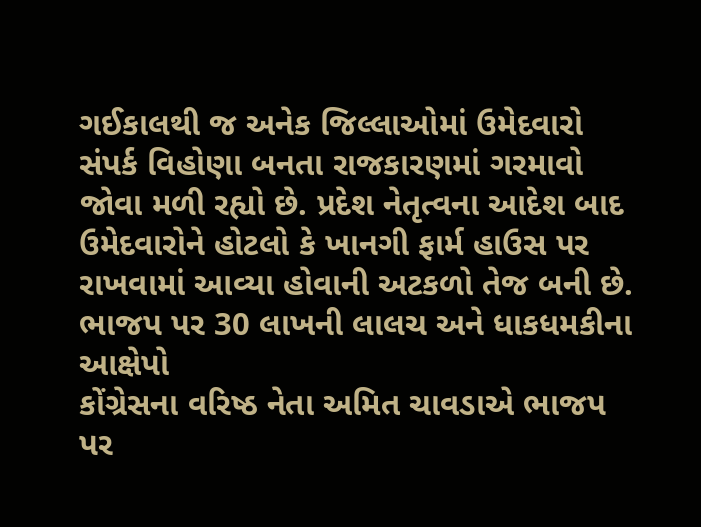ગઈકાલથી જ અનેક જિલ્લાઓમાં ઉમેદવારો સંપર્ક વિહોણા બનતા રાજકારણમાં ગરમાવો જોવા મળી રહ્યો છે. પ્રદેશ નેતૃત્વના આદેશ બાદ ઉમેદવારોને હોટલો કે ખાનગી ફાર્મ હાઉસ પર રાખવામાં આવ્યા હોવાની અટકળો તેજ બની છે.
ભાજપ પર 30 લાખની લાલચ અને ધાકધમકીના આક્ષેપો
કોંગ્રેસના વરિષ્ઠ નેતા અમિત ચાવડાએ ભાજપ પર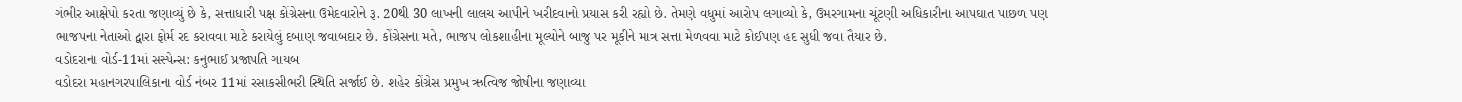ગંભીર આક્ષેપો કરતા જણાવ્યું છે કે, સત્તાધારી પક્ષ કોંગ્રેસના ઉમેદવારોને રૂ. 20થી 30 લાખની લાલચ આપીને ખરીદવાનો પ્રયાસ કરી રહ્યો છે. તેમણે વધુમાં આરોપ લગાવ્યો કે, ઉમરગામના ચૂંટણી અધિકારીના આપઘાત પાછળ પણ ભાજપના નેતાઓ દ્વારા ફોર્મ રદ કરાવવા માટે કરાયેલું દબાણ જવાબદાર છે. કોંગ્રેસના મતે, ભાજપ લોકશાહીના મૂલ્યોને બાજુ પર મૂકીને માત્ર સત્તા મેળવવા માટે કોઈપણ હદ સુધી જવા તૈયાર છે.
વડોદરાના વોર્ડ-11માં સસ્પેન્સ: કનુભાઈ પ્રજાપતિ ગાયબ
વડોદરા મહાનગરપાલિકાના વોર્ડ નંબર 11માં રસાકસીભરી સ્થિતિ સર્જાઈ છે. શહેર કોંગ્રેસ પ્રમુખ ઋત્વિજ જોષીના જણાવ્યા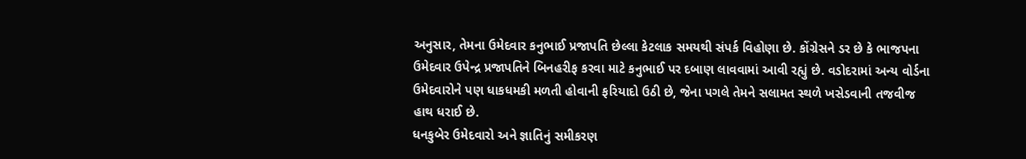અનુસાર, તેમના ઉમેદવાર કનુભાઈ પ્રજાપતિ છેલ્લા કેટલાક સમયથી સંપર્ક વિહોણા છે. કોંગ્રેસને ડર છે કે ભાજપના ઉમેદવાર ઉપેન્દ્ર પ્રજાપતિને બિનહરીફ કરવા માટે કનુભાઈ પર દબાણ લાવવામાં આવી રહ્યું છે. વડોદરામાં અન્ય વોર્ડના ઉમેદવારોને પણ ધાકધમકી મળતી હોવાની ફરિયાદો ઉઠી છે, જેના પગલે તેમને સલામત સ્થળે ખસેડવાની તજવીજ હાથ ધરાઈ છે.
ધનકુબેર ઉમેદવારો અને જ્ઞાતિનું સમીકરણ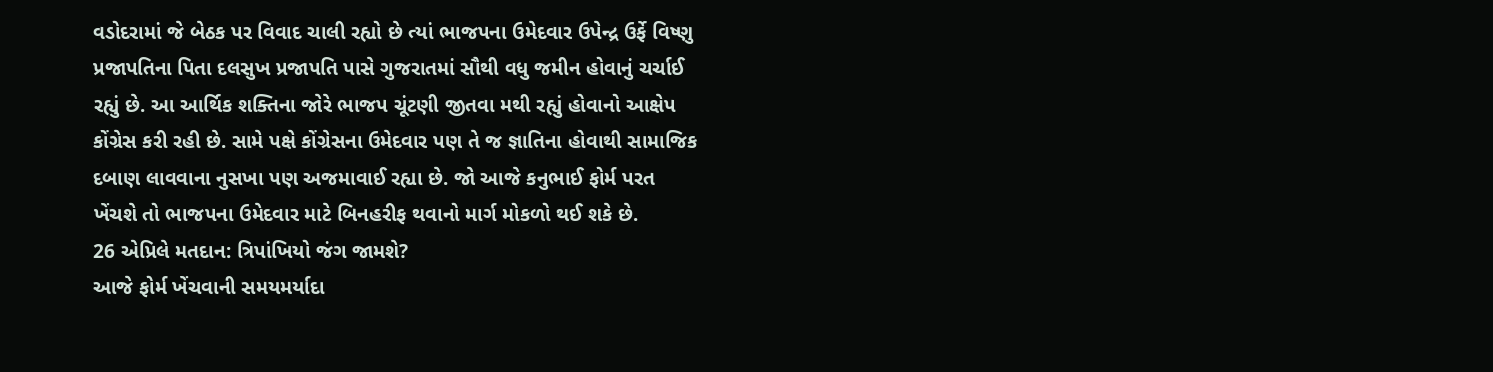વડોદરામાં જે બેઠક પર વિવાદ ચાલી રહ્યો છે ત્યાં ભાજપના ઉમેદવાર ઉપેન્દ્ર ઉર્ફે વિષ્ણુ પ્રજાપતિના પિતા દલસુખ પ્રજાપતિ પાસે ગુજરાતમાં સૌથી વધુ જમીન હોવાનું ચર્ચાઈ રહ્યું છે. આ આર્થિક શક્તિના જોરે ભાજપ ચૂંટણી જીતવા મથી રહ્યું હોવાનો આક્ષેપ કોંગ્રેસ કરી રહી છે. સામે પક્ષે કોંગ્રેસના ઉમેદવાર પણ તે જ જ્ઞાતિના હોવાથી સામાજિક દબાણ લાવવાના નુસખા પણ અજમાવાઈ રહ્યા છે. જો આજે કનુભાઈ ફોર્મ પરત ખેંચશે તો ભાજપના ઉમેદવાર માટે બિનહરીફ થવાનો માર્ગ મોકળો થઈ શકે છે.
26 એપ્રિલે મતદાન: ત્રિપાંખિયો જંગ જામશે?
આજે ફોર્મ ખેંચવાની સમયમર્યાદા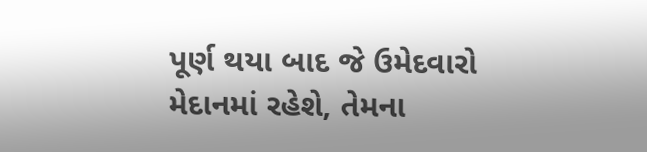પૂર્ણ થયા બાદ જે ઉમેદવારો મેદાનમાં રહેશે, તેમના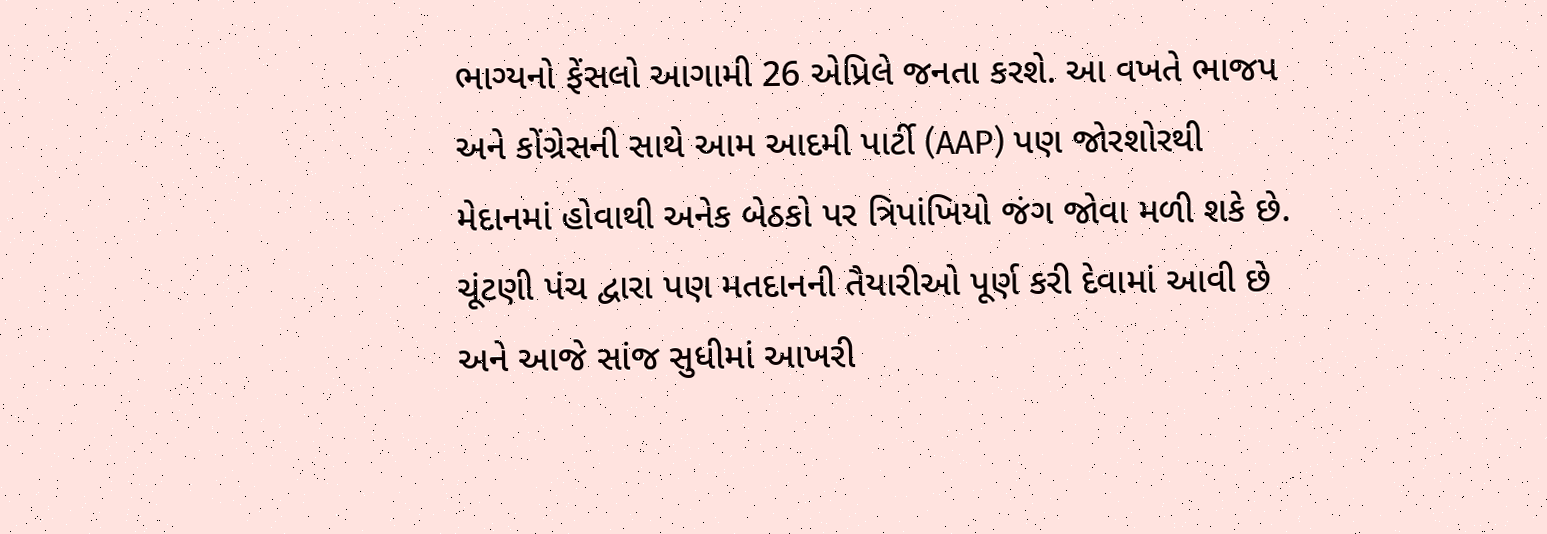ભાગ્યનો ફેંસલો આગામી 26 એપ્રિલે જનતા કરશે. આ વખતે ભાજપ અને કોંગ્રેસની સાથે આમ આદમી પાર્ટી (AAP) પણ જોરશોરથી મેદાનમાં હોવાથી અનેક બેઠકો પર ત્રિપાંખિયો જંગ જોવા મળી શકે છે. ચૂંટણી પંચ દ્વારા પણ મતદાનની તૈયારીઓ પૂર્ણ કરી દેવામાં આવી છે અને આજે સાંજ સુધીમાં આખરી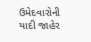ઉમેદવારોની યાદી જાહેર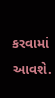કરવામાં આવશે.